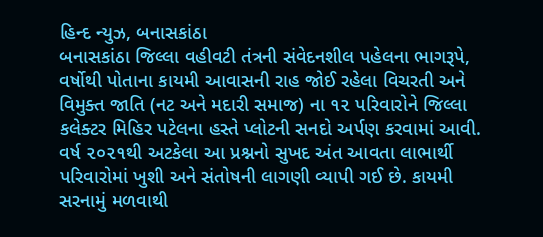હિન્દ ન્યુઝ, બનાસકાંઠા
બનાસકાંઠા જિલ્લા વહીવટી તંત્રની સંવેદનશીલ પહેલના ભાગરૂપે, વર્ષોથી પોતાના કાયમી આવાસની રાહ જોઈ રહેલા વિચરતી અને વિમુક્ત જાતિ (નટ અને મદારી સમાજ) ના ૧૨ પરિવારોને જિલ્લા કલેક્ટર મિહિર પટેલના હસ્તે પ્લોટની સનદો અર્પણ કરવામાં આવી.
વર્ષ ૨૦૨૧થી અટકેલા આ પ્રશ્નનો સુખદ અંત આવતા લાભાર્થી પરિવારોમાં ખુશી અને સંતોષની લાગણી વ્યાપી ગઈ છે. કાયમી સરનામું મળવાથી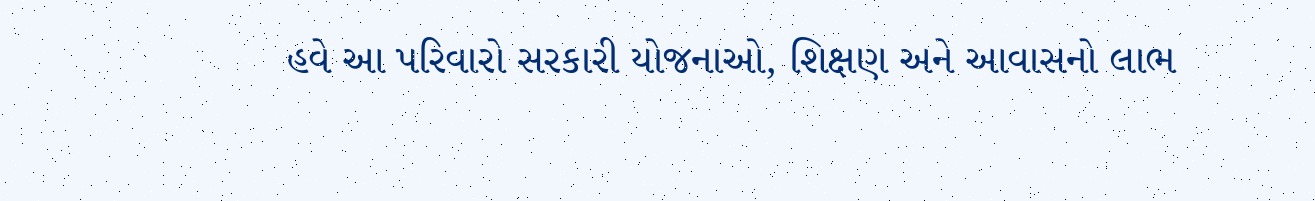હવે આ પરિવારો સરકારી યોજનાઓ, શિક્ષણ અને આવાસનો લાભ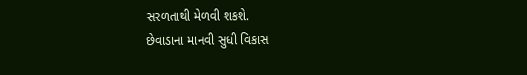સરળતાથી મેળવી શકશે.
છેવાડાના માનવી સુધી વિકાસ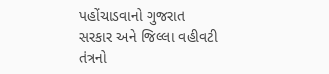પહોંચાડવાનો ગુજરાત સરકાર અને જિલ્લા વહીવટી તંત્રનો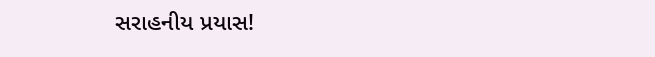સરાહનીય પ્રયાસ!